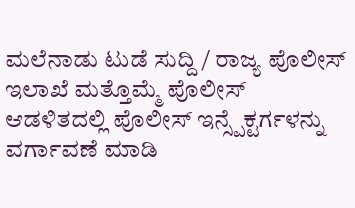ಮಲೆನಾಡು ಟುಡೆ ಸುದ್ದಿ / ರಾಜ್ಯ ಪೊಲೀಸ್ ಇಲಾಖೆ ಮತ್ತೊಮ್ಮೆ ಪೊಲೀಸ್ ಆಡಳಿತದಲ್ಲಿ ಪೊಲೀಸ್ ಇನ್ಸ್ಪೆಕ್ಟರ್ಗಳನ್ನು ವರ್ಗಾವಣೆ ಮಾಡಿ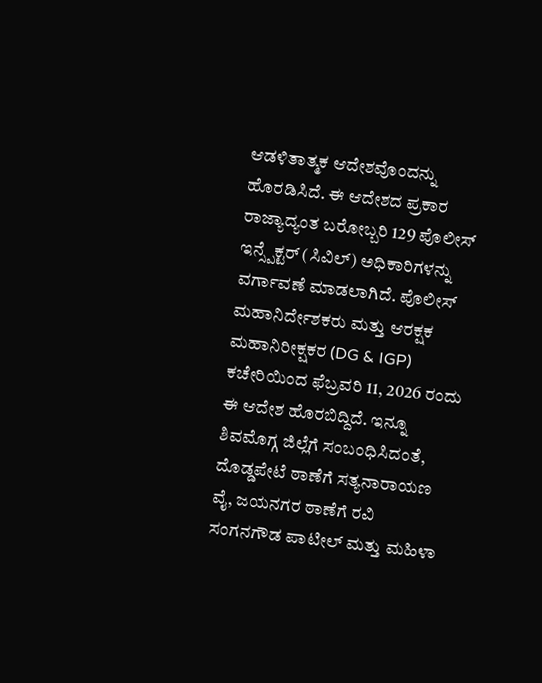ಆಡಳಿತಾತ್ಮಕ ಆದೇಶವೊಂದನ್ನು ಹೊರಡಿಸಿದೆ. ಈ ಆದೇಶದ ಪ್ರಕಾರ ರಾಜ್ಯಾದ್ಯಂತ ಬರೋಬ್ಬರಿ 129 ಪೊಲೀಸ್ ಇನ್ಸ್ಪೆಕ್ಟರ್ (ಸಿವಿಲ್) ಅಧಿಕಾರಿಗಳನ್ನು ವರ್ಗಾವಣೆ ಮಾಡಲಾಗಿದೆ. ಪೊಲೀಸ್ ಮಹಾನಿರ್ದೇಶಕರು ಮತ್ತು ಆರಕ್ಷಕ ಮಹಾನಿರೀಕ್ಷಕರ (DG & IGP) ಕಚೇರಿಯಿಂದ ಫೆಬ್ರವರಿ 11, 2026 ರಂದು ಈ ಆದೇಶ ಹೊರಬಿದ್ದಿದೆ. ಇನ್ನೂ ಶಿವಮೊಗ್ಗ ಜಿಲ್ಲೆಗೆ ಸಂಬಂಧಿಸಿದಂತೆ, ದೊಡ್ಡಪೇಟೆ ಠಾಣೆಗೆ ಸತ್ಯನಾರಾಯಣ ವೈ, ಜಯನಗರ ಠಾಣೆಗೆ ರವಿ ಸಂಗನಗೌಡ ಪಾಟೀಲ್ ಮತ್ತು ಮಹಿಳಾ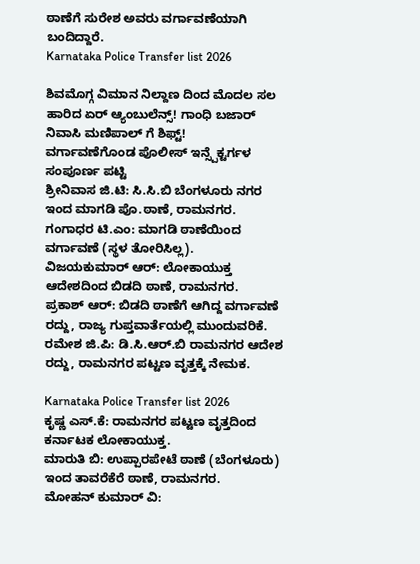ಠಾಣೆಗೆ ಸುರೇಶ ಅವರು ವರ್ಗಾವಣೆಯಾಗಿ ಬಂದಿದ್ದಾರೆ.
Karnataka Police Transfer list 2026

ಶಿವಮೊಗ್ಗ ವಿಮಾನ ನಿಲ್ದಾಣ ದಿಂದ ಮೊದಲ ಸಲ ಹಾರಿದ ಏರ್ ಆ್ಯಂಬುಲೆನ್ಸ್! ಗಾಂಧಿ ಬಜಾರ್ ನಿವಾಸಿ ಮಣಿಪಾಲ್ ಗೆ ಶಿಫ್ಟ್!
ವರ್ಗಾವಣೆಗೊಂಡ ಪೊಲೀಸ್ ಇನ್ಸ್ಪೆಕ್ಟರ್ಗಳ ಸಂಪೂರ್ಣ ಪಟ್ಟಿ
ಶ್ರೀನಿವಾಸ ಜಿ.ಟಿ: ಸಿ.ಸಿ.ಬಿ ಬೆಂಗಳೂರು ನಗರ ಇಂದ ಮಾಗಡಿ ಪೊ.ಠಾಣೆ, ರಾಮನಗರ.
ಗಂಗಾಧರ ಟಿ.ಎಂ: ಮಾಗಡಿ ಠಾಣೆಯಿಂದ ವರ್ಗಾವಣೆ (ಸ್ಥಳ ತೋರಿಸಿಲ್ಲ).
ವಿಜಯಕುಮಾರ್ ಆರ್: ಲೋಕಾಯುಕ್ತ ಆದೇಶದಿಂದ ಬಿಡದಿ ಠಾಣೆ, ರಾಮನಗರ.
ಪ್ರಕಾಶ್ ಆರ್: ಬಿಡದಿ ಠಾಣೆಗೆ ಆಗಿದ್ದ ವರ್ಗಾವಣೆ ರದ್ದು, ರಾಜ್ಯ ಗುಪ್ತವಾರ್ತೆಯಲ್ಲಿ ಮುಂದುವರಿಕೆ.
ರಮೇಶ ಜಿ.ಪಿ: ಡಿ.ಸಿ.ಆರ್.ಬಿ ರಾಮನಗರ ಆದೇಶ ರದ್ದು, ರಾಮನಗರ ಪಟ್ಟಣ ವೃತ್ತಕ್ಕೆ ನೇಮಕ.

Karnataka Police Transfer list 2026
ಕೃಷ್ಣ ಎಸ್.ಕೆ: ರಾಮನಗರ ಪಟ್ಟಣ ವೃತ್ತದಿಂದ ಕರ್ನಾಟಕ ಲೋಕಾಯುಕ್ತ.
ಮಾರುತಿ ಬಿ: ಉಪ್ಪಾರಪೇಟೆ ಠಾಣೆ (ಬೆಂಗಳೂರು) ಇಂದ ತಾವರೆಕೆರೆ ಠಾಣೆ, ರಾಮನಗರ.
ಮೋಹನ್ ಕುಮಾರ್ ವಿ: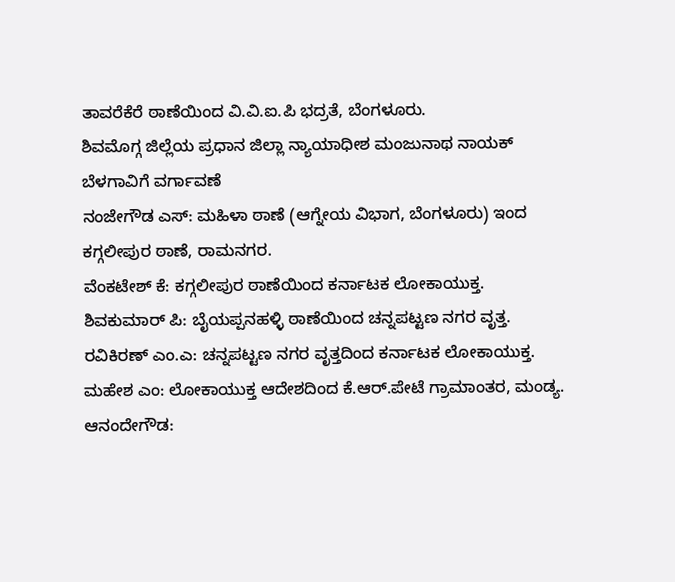ತಾವರೆಕೆರೆ ಠಾಣೆಯಿಂದ ವಿ.ವಿ.ಐ.ಪಿ ಭದ್ರತೆ, ಬೆಂಗಳೂರು.
ಶಿವಮೊಗ್ಗ ಜಿಲ್ಲೆಯ ಪ್ರಧಾನ ಜಿಲ್ಲಾ ನ್ಯಾಯಾಧೀಶ ಮಂಜುನಾಥ ನಾಯಕ್ ಬೆಳಗಾವಿಗೆ ವರ್ಗಾವಣೆ
ನಂಜೇಗೌಡ ಎಸ್: ಮಹಿಳಾ ಠಾಣೆ (ಆಗ್ನೇಯ ವಿಭಾಗ, ಬೆಂಗಳೂರು) ಇಂದ ಕಗ್ಗಲೀಪುರ ಠಾಣೆ, ರಾಮನಗರ.
ವೆಂಕಟೇಶ್ ಕೆ: ಕಗ್ಗಲೀಪುರ ಠಾಣೆಯಿಂದ ಕರ್ನಾಟಕ ಲೋಕಾಯುಕ್ತ.
ಶಿವಕುಮಾರ್ ಪಿ: ಬೈಯಪ್ಪನಹಳ್ಳಿ ಠಾಣೆಯಿಂದ ಚನ್ನಪಟ್ಟಣ ನಗರ ವೃತ್ತ.
ರವಿಕಿರಣ್ ಎಂ.ಎ: ಚನ್ನಪಟ್ಟಣ ನಗರ ವೃತ್ತದಿಂದ ಕರ್ನಾಟಕ ಲೋಕಾಯುಕ್ತ.
ಮಹೇಶ ಎಂ: ಲೋಕಾಯುಕ್ತ ಆದೇಶದಿಂದ ಕೆ.ಆರ್.ಪೇಟೆ ಗ್ರಾಮಾಂತರ, ಮಂಡ್ಯ.
ಆನಂದೇಗೌಡ: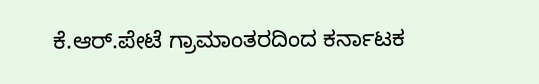ಕೆ.ಆರ್.ಪೇಟೆ ಗ್ರಾಮಾಂತರದಿಂದ ಕರ್ನಾಟಕ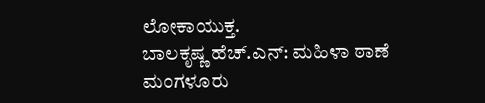ಲೋಕಾಯುಕ್ತ.
ಬಾಲಕೃಷ್ಣ ಹೆಚ್.ಎನ್: ಮಹಿಳಾ ಠಾಣೆ ಮಂಗಳೂರು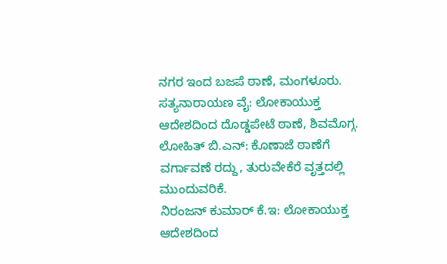ನಗರ ಇಂದ ಬಜಪೆ ಠಾಣೆ, ಮಂಗಳೂರು.
ಸತ್ಯನಾರಾಯಣ ವೈ: ಲೋಕಾಯುಕ್ತ ಆದೇಶದಿಂದ ದೊಡ್ಡಪೇಟೆ ಠಾಣೆ, ಶಿವಮೊಗ್ಗ.
ಲೋಹಿತ್ ಬಿ.ಎನ್: ಕೊಣಾಜೆ ಠಾಣೆಗೆ ವರ್ಗಾವಣೆ ರದ್ದು, ತುರುವೇಕೆರೆ ವೃತ್ತದಲ್ಲಿ ಮುಂದುವರಿಕೆ.
ನಿರಂಜನ್ ಕುಮಾರ್ ಕೆ.ಇ: ಲೋಕಾಯುಕ್ತ ಆದೇಶದಿಂದ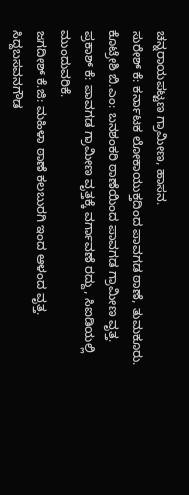ಚನ್ನರಾಯಪಟ್ಟಣ ಗ್ರಾಮೀಣ, ಹಾಸನ.
ಸುರೇಶ್ ಕೆ: ಕರ್ನಾಟಕ ಲೋಕಾಯುಕ್ತದಿಂದ ಪಾವಗಡ ಠಾಣೆ, ತುಮಕೂರು.
ಕೊಟ್ರೇಶಿ ಬಿ.ಎಂ: ಬನಶಂಕರಿ ಠಾಣೆಯಿಂದ ಪಾವಗಡ ಗ್ರಾಮೀಣ ವೃತ್ತ.
ಪ್ರಕಾಶ್ ಕೆ: ಪಾವಗಡ ಗ್ರಾಮೀಣ ವೃತ್ತಕ್ಕೆ ವರ್ಗಾವಣೆ ರದ್ದು, ಸಿಐಡಿಯಲ್ಲಿ ಮುಂದುವರಿಕೆ.
ಜಗದೀಶ್ ಕೆ.ಜಿ: ಮಹಿಳಾ ಠಾಣೆ ಕಲಬುರಗಿ ಇಂದ ಆಳಂದ ವೃತ್ತ.
ಸಿದ್ದಬಸವನಗೌಡ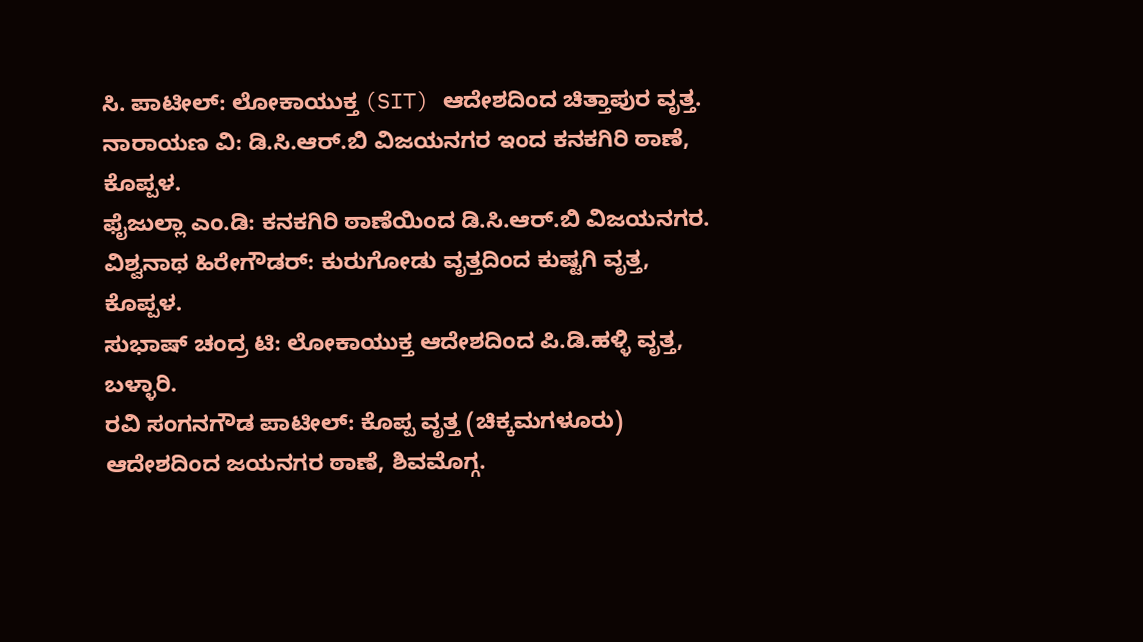ಸಿ. ಪಾಟೀಲ್: ಲೋಕಾಯುಕ್ತ (SIT) ಆದೇಶದಿಂದ ಚಿತ್ತಾಪುರ ವೃತ್ತ.
ನಾರಾಯಣ ವಿ: ಡಿ.ಸಿ.ಆರ್.ಬಿ ವಿಜಯನಗರ ಇಂದ ಕನಕಗಿರಿ ಠಾಣೆ, ಕೊಪ್ಪಳ.
ಫೈಜುಲ್ಲಾ ಎಂ.ಡಿ: ಕನಕಗಿರಿ ಠಾಣೆಯಿಂದ ಡಿ.ಸಿ.ಆರ್.ಬಿ ವಿಜಯನಗರ.
ವಿಶ್ವನಾಥ ಹಿರೇಗೌಡರ್: ಕುರುಗೋಡು ವೃತ್ತದಿಂದ ಕುಷ್ಟಗಿ ವೃತ್ತ, ಕೊಪ್ಪಳ.
ಸುಭಾಷ್ ಚಂದ್ರ ಟಿ: ಲೋಕಾಯುಕ್ತ ಆದೇಶದಿಂದ ಪಿ.ಡಿ.ಹಳ್ಳಿ ವೃತ್ತ, ಬಳ್ಳಾರಿ.
ರವಿ ಸಂಗನಗೌಡ ಪಾಟೀಲ್: ಕೊಪ್ಪ ವೃತ್ತ (ಚಿಕ್ಕಮಗಳೂರು) ಆದೇಶದಿಂದ ಜಯನಗರ ಠಾಣೆ, ಶಿವಮೊಗ್ಗ.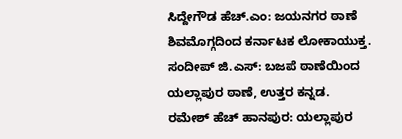ಸಿದ್ದೇಗೌಡ ಹೆಚ್.ಎಂ: ಜಯನಗರ ಠಾಣೆ ಶಿವಮೊಗ್ಗದಿಂದ ಕರ್ನಾಟಕ ಲೋಕಾಯುಕ್ತ.
ಸಂದೀಪ್ ಜಿ.ಎಸ್: ಬಜಪೆ ಠಾಣೆಯಿಂದ ಯಲ್ಲಾಪುರ ಠಾಣೆ, ಉತ್ತರ ಕನ್ನಡ.
ರಮೇಶ್ ಹೆಚ್ ಹಾನಪುರ: ಯಲ್ಲಾಪುರ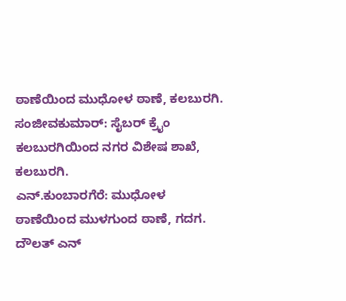ಠಾಣೆಯಿಂದ ಮುಧೋಳ ಠಾಣೆ, ಕಲಬುರಗಿ.
ಸಂಜೀವಕುಮಾರ್: ಸೈಬರ್ ಕ್ರೈಂ ಕಲಬುರಗಿಯಿಂದ ನಗರ ವಿಶೇಷ ಶಾಖೆ, ಕಲಬುರಗಿ.
ಎನ್.ಕುಂಬಾರಗೆರೆ: ಮುಧೋಳ ಠಾಣೆಯಿಂದ ಮುಳಗುಂದ ಠಾಣೆ, ಗದಗ.
ದೌಲತ್ ಎನ್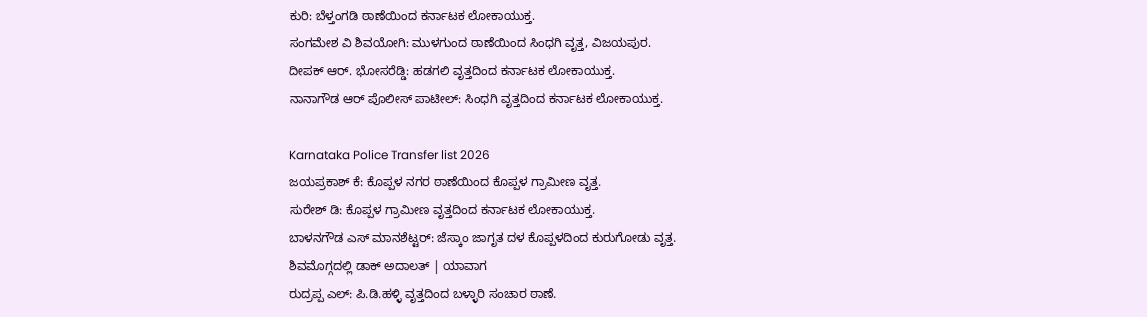ಕುರಿ: ಬೆಳ್ತಂಗಡಿ ಠಾಣೆಯಿಂದ ಕರ್ನಾಟಕ ಲೋಕಾಯುಕ್ತ.
ಸಂಗಮೇಶ ವಿ ಶಿವಯೋಗಿ: ಮುಳಗುಂದ ಠಾಣೆಯಿಂದ ಸಿಂಧಗಿ ವೃತ್ತ, ವಿಜಯಪುರ.
ದೀಪಕ್ ಆರ್. ಭೋಸರೆಡ್ಡಿ: ಹಡಗಲಿ ವೃತ್ತದಿಂದ ಕರ್ನಾಟಕ ಲೋಕಾಯುಕ್ತ.
ನಾನಾಗೌಡ ಆರ್ ಪೊಲೀಸ್ ಪಾಟೀಲ್: ಸಿಂಧಗಿ ವೃತ್ತದಿಂದ ಕರ್ನಾಟಕ ಲೋಕಾಯುಕ್ತ.

Karnataka Police Transfer list 2026
ಜಯಪ್ರಕಾಶ್ ಕೆ: ಕೊಪ್ಪಳ ನಗರ ಠಾಣೆಯಿಂದ ಕೊಪ್ಪಳ ಗ್ರಾಮೀಣ ವೃತ್ತ.
ಸುರೇಶ್ ಡಿ: ಕೊಪ್ಪಳ ಗ್ರಾಮೀಣ ವೃತ್ತದಿಂದ ಕರ್ನಾಟಕ ಲೋಕಾಯುಕ್ತ.
ಬಾಳನಗೌಡ ಎಸ್ ಮಾನಶೆಟ್ಟರ್: ಜೆಸ್ಕಾಂ ಜಾಗೃತ ದಳ ಕೊಪ್ಪಳದಿಂದ ಕುರುಗೋಡು ವೃತ್ತ.
ಶಿವಮೊಗ್ಗದಲ್ಲಿ ಡಾಕ್ ಅದಾಲತ್ | ಯಾವಾಗ
ರುದ್ರಪ್ಪ ಎಲ್: ಪಿ.ಡಿ.ಹಳ್ಳಿ ವೃತ್ತದಿಂದ ಬಳ್ಳಾರಿ ಸಂಚಾರ ಠಾಣೆ.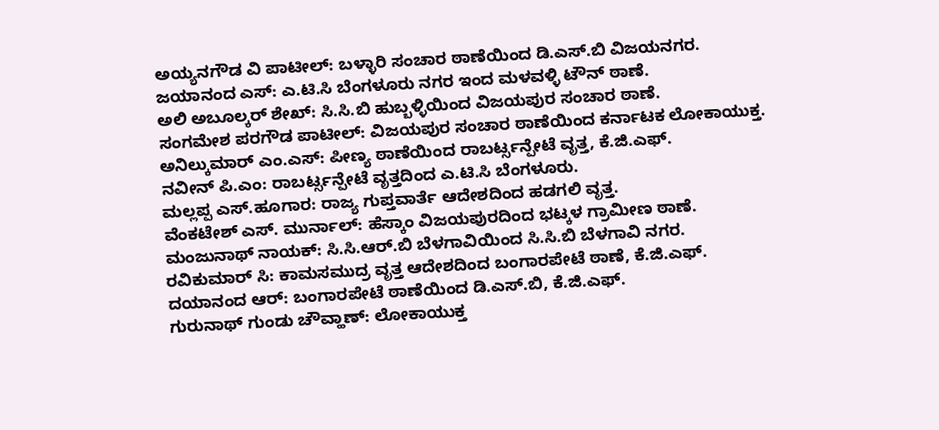ಅಯ್ಯನಗೌಡ ವಿ ಪಾಟೀಲ್: ಬಳ್ಳಾರಿ ಸಂಚಾರ ಠಾಣೆಯಿಂದ ಡಿ.ಎಸ್.ಬಿ ವಿಜಯನಗರ.
ಜಯಾನಂದ ಎಸ್: ಎ.ಟಿ.ಸಿ ಬೆಂಗಳೂರು ನಗರ ಇಂದ ಮಳವಳ್ಳಿ ಟೌನ್ ಠಾಣೆ.
ಅಲಿ ಅಬೂಲ್ಕರ್ ಶೇಖ್: ಸಿ.ಸಿ.ಬಿ ಹುಬ್ಬಳ್ಳಿಯಿಂದ ವಿಜಯಪುರ ಸಂಚಾರ ಠಾಣೆ.
ಸಂಗಮೇಶ ಪರಗೌಡ ಪಾಟೀಲ್: ವಿಜಯಪುರ ಸಂಚಾರ ಠಾಣೆಯಿಂದ ಕರ್ನಾಟಕ ಲೋಕಾಯುಕ್ತ.
ಅನಿಲ್ಕುಮಾರ್ ಎಂ.ಎಸ್: ಪೀಣ್ಯ ಠಾಣೆಯಿಂದ ರಾಬರ್ಟ್ಸನ್ಪೇಟೆ ವೃತ್ತ, ಕೆ.ಜಿ.ಎಫ್.
ನವೀನ್ ಪಿ.ಎಂ: ರಾಬರ್ಟ್ಸನ್ಪೇಟೆ ವೃತ್ತದಿಂದ ಎ.ಟಿ.ಸಿ ಬೆಂಗಳೂರು.
ಮಲ್ಲಪ್ಪ ಎಸ್.ಹೂಗಾರ: ರಾಜ್ಯ ಗುಪ್ತವಾರ್ತೆ ಆದೇಶದಿಂದ ಹಡಗಲಿ ವೃತ್ತ.
ವೆಂಕಟೇಶ್ ಎಸ್. ಮುರ್ನಾಲ್: ಹೆಸ್ಕಾಂ ವಿಜಯಪುರದಿಂದ ಭಟ್ಕಳ ಗ್ರಾಮೀಣ ಠಾಣೆ.
ಮಂಜುನಾಥ್ ನಾಯಕ್: ಸಿ.ಸಿ.ಆರ್.ಬಿ ಬೆಳಗಾವಿಯಿಂದ ಸಿ.ಸಿ.ಬಿ ಬೆಳಗಾವಿ ನಗರ.
ರವಿಕುಮಾರ್ ಸಿ: ಕಾಮಸಮುದ್ರ ವೃತ್ತ ಆದೇಶದಿಂದ ಬಂಗಾರಪೇಟೆ ಠಾಣೆ, ಕೆ.ಜಿ.ಎಫ್.
ದಯಾನಂದ ಆರ್: ಬಂಗಾರಪೇಟೆ ಠಾಣೆಯಿಂದ ಡಿ.ಎಸ್.ಬಿ, ಕೆ.ಜಿ.ಎಫ್.
ಗುರುನಾಥ್ ಗುಂಡು ಚೌವ್ಹಾಣ್: ಲೋಕಾಯುಕ್ತ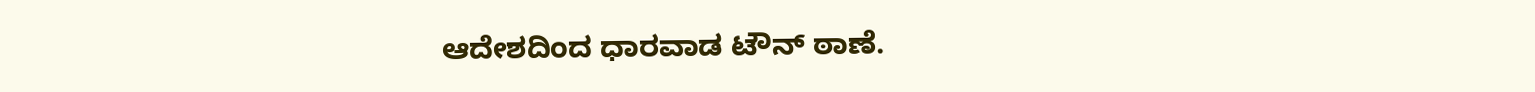ಆದೇಶದಿಂದ ಧಾರವಾಡ ಟೌನ್ ಠಾಣೆ.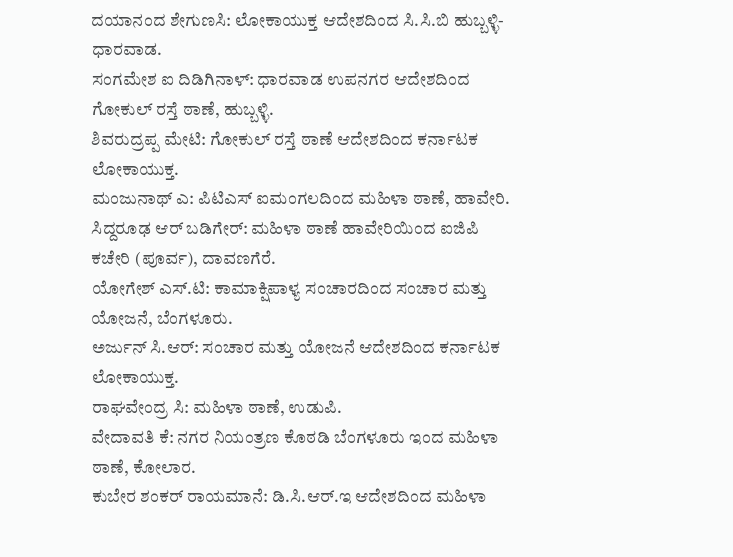ದಯಾನಂದ ಶೇಗುಣಸಿ: ಲೋಕಾಯುಕ್ತ ಆದೇಶದಿಂದ ಸಿ.ಸಿ.ಬಿ ಹುಬ್ಬಳ್ಳಿ-ಧಾರವಾಡ.
ಸಂಗಮೇಶ ಐ ದಿಡಿಗಿನಾಳ್: ಧಾರವಾಡ ಉಪನಗರ ಆದೇಶದಿಂದ ಗೋಕುಲ್ ರಸ್ತೆ ಠಾಣೆ, ಹುಬ್ಬಳ್ಳಿ.
ಶಿವರುದ್ರಪ್ಪ ಮೇಟಿ: ಗೋಕುಲ್ ರಸ್ತೆ ಠಾಣೆ ಆದೇಶದಿಂದ ಕರ್ನಾಟಕ ಲೋಕಾಯುಕ್ತ.
ಮಂಜುನಾಥ್ ಎ: ಪಿಟಿಎಸ್ ಐಮಂಗಲದಿಂದ ಮಹಿಳಾ ಠಾಣೆ, ಹಾವೇರಿ.
ಸಿದ್ದರೂಢ ಆರ್ ಬಡಿಗೇರ್: ಮಹಿಳಾ ಠಾಣೆ ಹಾವೇರಿಯಿಂದ ಐಜಿಪಿ ಕಚೇರಿ (ಪೂರ್ವ), ದಾವಣಗೆರೆ.
ಯೋಗೇಶ್ ಎಸ್.ಟಿ: ಕಾಮಾಕ್ಷಿಪಾಳ್ಯ ಸಂಚಾರದಿಂದ ಸಂಚಾರ ಮತ್ತು ಯೋಜನೆ, ಬೆಂಗಳೂರು.
ಅರ್ಜುನ್ ಸಿ.ಆರ್: ಸಂಚಾರ ಮತ್ತು ಯೋಜನೆ ಆದೇಶದಿಂದ ಕರ್ನಾಟಕ ಲೋಕಾಯುಕ್ತ.
ರಾಘವೇಂದ್ರ ಸಿ: ಮಹಿಳಾ ಠಾಣೆ, ಉಡುಪಿ.
ವೇದಾವತಿ ಕೆ: ನಗರ ನಿಯಂತ್ರಣ ಕೊಠಡಿ ಬೆಂಗಳೂರು ಇಂದ ಮಹಿಳಾ ಠಾಣೆ, ಕೋಲಾರ.
ಕುಬೇರ ಶಂಕರ್ ರಾಯಮಾನೆ: ಡಿ.ಸಿ.ಆರ್.ಇ ಆದೇಶದಿಂದ ಮಹಿಳಾ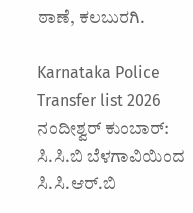ಠಾಣೆ, ಕಲಬುರಗಿ.

Karnataka Police Transfer list 2026
ನಂದೀಶ್ವರ್ ಕುಂಬಾರ್: ಸಿ.ಸಿ.ಬಿ ಬೆಳಗಾವಿಯಿಂದ ಸಿ.ಸಿ.ಆರ್.ಬಿ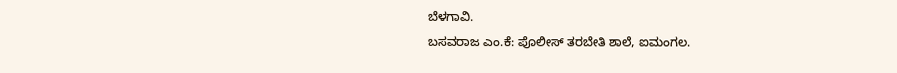ಬೆಳಗಾವಿ.
ಬಸವರಾಜ ಎಂ.ಕೆ: ಪೊಲೀಸ್ ತರಬೇತಿ ಶಾಲೆ, ಐಮಂಗಲ.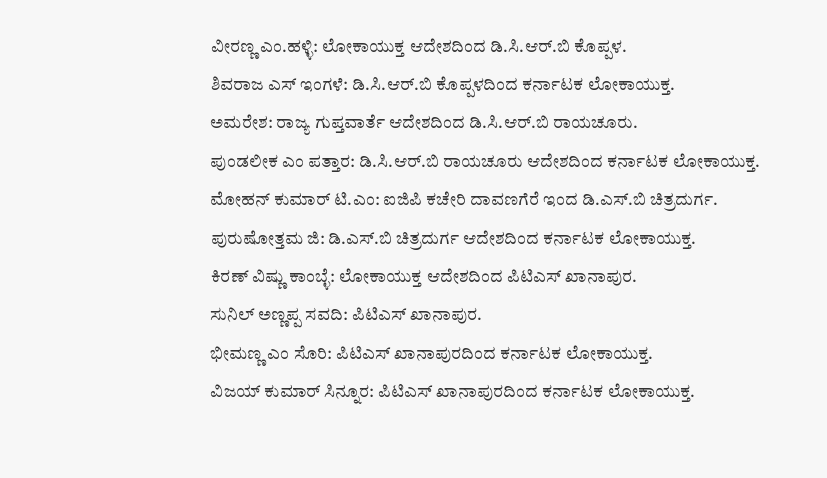ವೀರಣ್ಣ ಎಂ.ಹಳ್ಳಿ: ಲೋಕಾಯುಕ್ತ ಆದೇಶದಿಂದ ಡಿ.ಸಿ.ಆರ್.ಬಿ ಕೊಪ್ಪಳ.
ಶಿವರಾಜ ಎಸ್ ಇಂಗಳೆ: ಡಿ.ಸಿ.ಆರ್.ಬಿ ಕೊಪ್ಪಳದಿಂದ ಕರ್ನಾಟಕ ಲೋಕಾಯುಕ್ತ.
ಅಮರೇಶ: ರಾಜ್ಯ ಗುಪ್ತವಾರ್ತೆ ಆದೇಶದಿಂದ ಡಿ.ಸಿ.ಆರ್.ಬಿ ರಾಯಚೂರು.
ಪುಂಡಲೀಕ ಎಂ ಪತ್ತಾರ: ಡಿ.ಸಿ.ಆರ್.ಬಿ ರಾಯಚೂರು ಆದೇಶದಿಂದ ಕರ್ನಾಟಕ ಲೋಕಾಯುಕ್ತ.
ಮೋಹನ್ ಕುಮಾರ್ ಟಿ.ಎಂ: ಐಜಿಪಿ ಕಚೇರಿ ದಾವಣಗೆರೆ ಇಂದ ಡಿ.ಎಸ್.ಬಿ ಚಿತ್ರದುರ್ಗ.
ಪುರುಷೋತ್ತಮ ಜಿ: ಡಿ.ಎಸ್.ಬಿ ಚಿತ್ರದುರ್ಗ ಆದೇಶದಿಂದ ಕರ್ನಾಟಕ ಲೋಕಾಯುಕ್ತ.
ಕಿರಣ್ ವಿಷ್ಣು ಕಾಂಬ್ಳೆ: ಲೋಕಾಯುಕ್ತ ಆದೇಶದಿಂದ ಪಿಟಿಎಸ್ ಖಾನಾಪುರ.
ಸುನಿಲ್ ಅಣ್ಣಪ್ಪ ಸವದಿ: ಪಿಟಿಎಸ್ ಖಾನಾಪುರ.
ಭೀಮಣ್ಣ ಎಂ ಸೊರಿ: ಪಿಟಿಎಸ್ ಖಾನಾಪುರದಿಂದ ಕರ್ನಾಟಕ ಲೋಕಾಯುಕ್ತ.
ವಿಜಯ್ ಕುಮಾರ್ ಸಿನ್ನೂರ: ಪಿಟಿಎಸ್ ಖಾನಾಪುರದಿಂದ ಕರ್ನಾಟಕ ಲೋಕಾಯುಕ್ತ.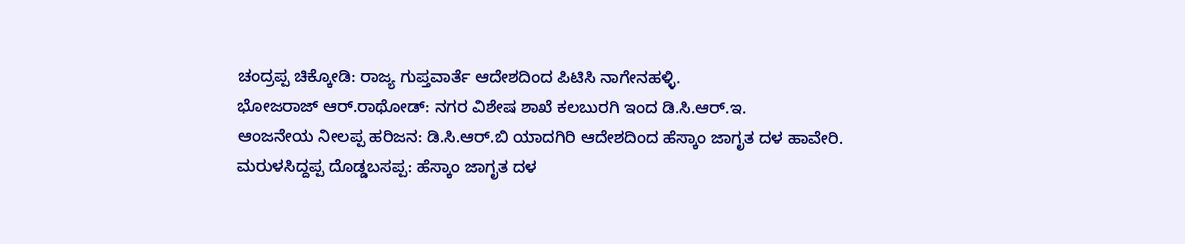ಚಂದ್ರಪ್ಪ ಚಿಕ್ಕೋಡಿ: ರಾಜ್ಯ ಗುಪ್ತವಾರ್ತೆ ಆದೇಶದಿಂದ ಪಿಟಿಸಿ ನಾಗೇನಹಳ್ಳಿ.
ಭೋಜರಾಜ್ ಆರ್.ರಾಥೋಡ್: ನಗರ ವಿಶೇಷ ಶಾಖೆ ಕಲಬುರಗಿ ಇಂದ ಡಿ.ಸಿ.ಆರ್.ಇ.
ಆಂಜನೇಯ ನೀಲಪ್ಪ ಹರಿಜನ: ಡಿ.ಸಿ.ಆರ್.ಬಿ ಯಾದಗಿರಿ ಆದೇಶದಿಂದ ಹೆಸ್ಕಾಂ ಜಾಗೃತ ದಳ ಹಾವೇರಿ.
ಮರುಳಸಿದ್ದಪ್ಪ ದೊಡ್ಡಬಸಪ್ಪ: ಹೆಸ್ಕಾಂ ಜಾಗೃತ ದಳ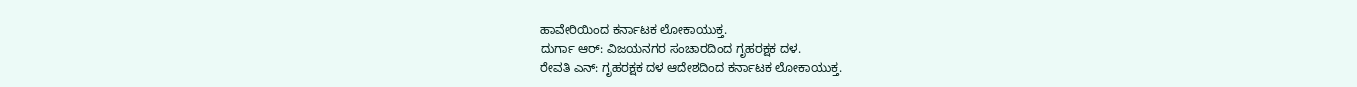ಹಾವೇರಿಯಿಂದ ಕರ್ನಾಟಕ ಲೋಕಾಯುಕ್ತ.
ದುರ್ಗಾ ಆರ್: ವಿಜಯನಗರ ಸಂಚಾರದಿಂದ ಗೃಹರಕ್ಷಕ ದಳ.
ರೇವತಿ ಎನ್: ಗೃಹರಕ್ಷಕ ದಳ ಆದೇಶದಿಂದ ಕರ್ನಾಟಕ ಲೋಕಾಯುಕ್ತ.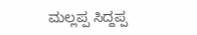ಮಲ್ಲಪ್ಪ ಸಿದ್ದಪ್ಪ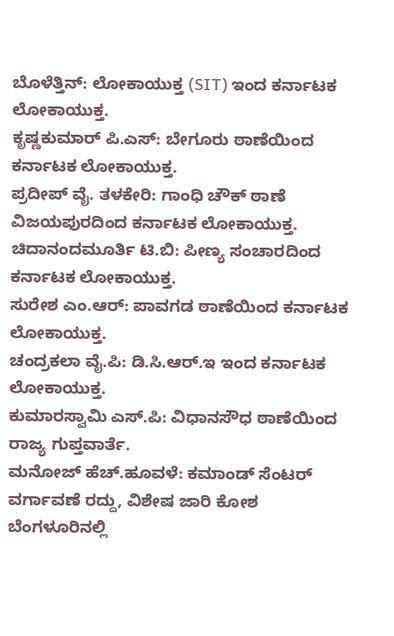ಬೊಳೆತ್ತಿನ್: ಲೋಕಾಯುಕ್ತ (SIT) ಇಂದ ಕರ್ನಾಟಕ ಲೋಕಾಯುಕ್ತ.
ಕೃಷ್ಣಕುಮಾರ್ ಪಿ.ಎಸ್: ಬೇಗೂರು ಠಾಣೆಯಿಂದ ಕರ್ನಾಟಕ ಲೋಕಾಯುಕ್ತ.
ಪ್ರದೀಪ್ ವೈ. ತಳಕೇರಿ: ಗಾಂಧಿ ಚೌಕ್ ಠಾಣೆ ವಿಜಯಪುರದಿಂದ ಕರ್ನಾಟಕ ಲೋಕಾಯುಕ್ತ.
ಚಿದಾನಂದಮೂರ್ತಿ ಟಿ.ಬಿ: ಪೀಣ್ಯ ಸಂಚಾರದಿಂದ ಕರ್ನಾಟಕ ಲೋಕಾಯುಕ್ತ.
ಸುರೇಶ ಎಂ.ಆರ್: ಪಾವಗಡ ಠಾಣೆಯಿಂದ ಕರ್ನಾಟಕ ಲೋಕಾಯುಕ್ತ.
ಚಂದ್ರಕಲಾ ವೈ.ಪಿ: ಡಿ.ಸಿ.ಆರ್.ಇ ಇಂದ ಕರ್ನಾಟಕ ಲೋಕಾಯುಕ್ತ.
ಕುಮಾರಸ್ವಾಮಿ ಎಸ್.ಪಿ: ವಿಧಾನಸೌಧ ಠಾಣೆಯಿಂದ ರಾಜ್ಯ ಗುಪ್ತವಾರ್ತೆ.
ಮನೋಜ್ ಹೆಚ್.ಹೂವಳೆ: ಕಮಾಂಡ್ ಸೆಂಟರ್ ವರ್ಗಾವಣೆ ರದ್ದು, ವಿಶೇಷ ಜಾರಿ ಕೋಶ ಬೆಂಗಳೂರಿನಲ್ಲಿ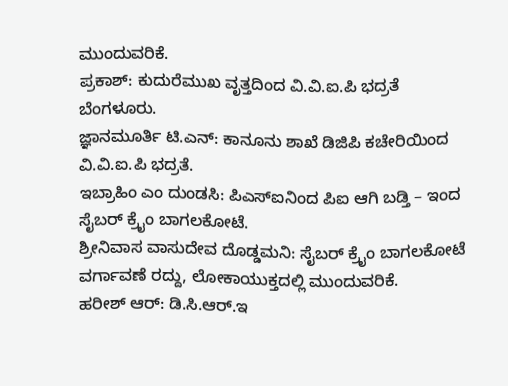ಮುಂದುವರಿಕೆ.
ಪ್ರಕಾಶ್: ಕುದುರೆಮುಖ ವೃತ್ತದಿಂದ ವಿ.ವಿ.ಐ.ಪಿ ಭದ್ರತೆ ಬೆಂಗಳೂರು.
ಜ್ಞಾನಮೂರ್ತಿ ಟಿ.ಎನ್: ಕಾನೂನು ಶಾಖೆ ಡಿಜಿಪಿ ಕಚೇರಿಯಿಂದ ವಿ.ವಿ.ಐ.ಪಿ ಭದ್ರತೆ.
ಇಬ್ರಾಹಿಂ ಎಂ ದುಂಡಸಿ: ಪಿಎಸ್ಐನಿಂದ ಪಿಐ ಆಗಿ ಬಡ್ತಿ – ಇಂದ ಸೈಬರ್ ಕ್ರೈಂ ಬಾಗಲಕೋಟೆ.
ಶ್ರೀನಿವಾಸ ವಾಸುದೇವ ದೊಡ್ಡಮನಿ: ಸೈಬರ್ ಕ್ರೈಂ ಬಾಗಲಕೋಟೆ ವರ್ಗಾವಣೆ ರದ್ದು, ಲೋಕಾಯುಕ್ತದಲ್ಲಿ ಮುಂದುವರಿಕೆ.
ಹರೀಶ್ ಆರ್: ಡಿ.ಸಿ.ಆರ್.ಇ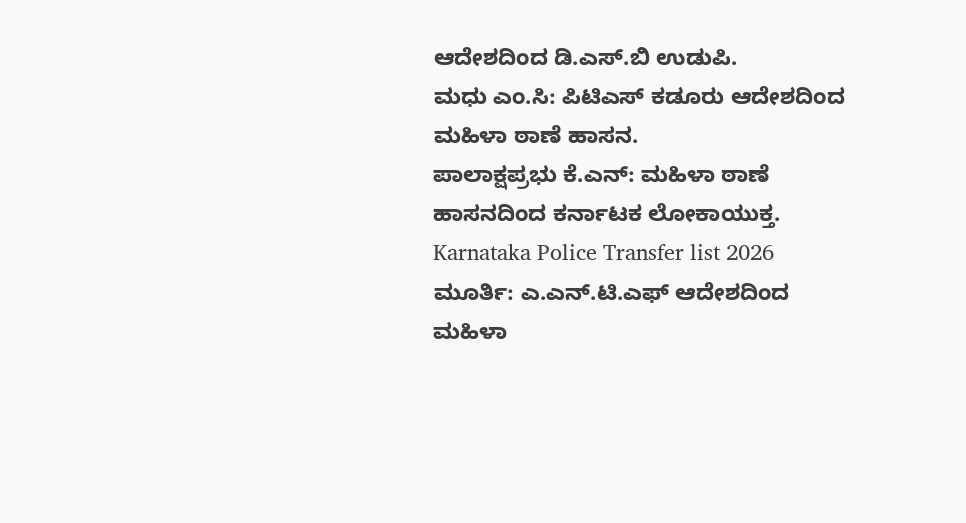ಆದೇಶದಿಂದ ಡಿ.ಎಸ್.ಬಿ ಉಡುಪಿ.
ಮಧು ಎಂ.ಸಿ: ಪಿಟಿಎಸ್ ಕಡೂರು ಆದೇಶದಿಂದ ಮಹಿಳಾ ಠಾಣೆ ಹಾಸನ.
ಪಾಲಾಕ್ಷಪ್ರಭು ಕೆ.ಎನ್: ಮಹಿಳಾ ಠಾಣೆ ಹಾಸನದಿಂದ ಕರ್ನಾಟಕ ಲೋಕಾಯುಕ್ತ.
Karnataka Police Transfer list 2026
ಮೂರ್ತಿ: ಎ.ಎನ್.ಟಿ.ಎಫ್ ಆದೇಶದಿಂದ ಮಹಿಳಾ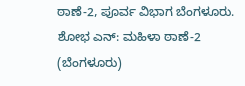ಠಾಣೆ-2, ಪೂರ್ವ ವಿಭಾಗ ಬೆಂಗಳೂರು.
ಶೋಭ ಎನ್: ಮಹಿಳಾ ಠಾಣೆ-2 (ಬೆಂಗಳೂರು)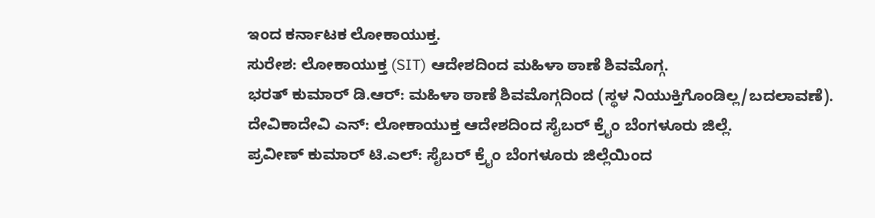ಇಂದ ಕರ್ನಾಟಕ ಲೋಕಾಯುಕ್ತ.
ಸುರೇಶ: ಲೋಕಾಯುಕ್ತ (SIT) ಆದೇಶದಿಂದ ಮಹಿಳಾ ಠಾಣೆ ಶಿವಮೊಗ್ಗ.
ಭರತ್ ಕುಮಾರ್ ಡಿ.ಆರ್: ಮಹಿಳಾ ಠಾಣೆ ಶಿವಮೊಗ್ಗದಿಂದ (ಸ್ಥಳ ನಿಯುಕ್ತಿಗೊಂಡಿಲ್ಲ/ಬದಲಾವಣೆ).
ದೇವಿಕಾದೇವಿ ಎನ್: ಲೋಕಾಯುಕ್ತ ಆದೇಶದಿಂದ ಸೈಬರ್ ಕ್ರೈಂ ಬೆಂಗಳೂರು ಜಿಲ್ಲೆ.
ಪ್ರವೀಣ್ ಕುಮಾರ್ ಟಿ.ಎಲ್: ಸೈಬರ್ ಕ್ರೈಂ ಬೆಂಗಳೂರು ಜಿಲ್ಲೆಯಿಂದ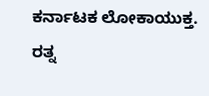ಕರ್ನಾಟಕ ಲೋಕಾಯುಕ್ತ.
ರತ್ನ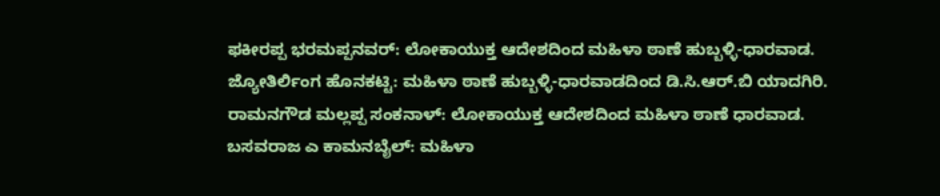ಫಕೀರಪ್ಪ ಭರಮಪ್ಪನವರ್: ಲೋಕಾಯುಕ್ತ ಆದೇಶದಿಂದ ಮಹಿಳಾ ಠಾಣೆ ಹುಬ್ಬಳ್ಳಿ-ಧಾರವಾಡ.
ಜ್ಯೋತಿರ್ಲಿಂಗ ಹೊನಕಟ್ಟಿ: ಮಹಿಳಾ ಠಾಣೆ ಹುಬ್ಬಳ್ಳಿ-ಧಾರವಾಡದಿಂದ ಡಿ.ಸಿ.ಆರ್.ಬಿ ಯಾದಗಿರಿ.
ರಾಮನಗೌಡ ಮಲ್ಲಪ್ಪ ಸಂಕನಾಳ್: ಲೋಕಾಯುಕ್ತ ಆದೇಶದಿಂದ ಮಹಿಳಾ ಠಾಣೆ ಧಾರವಾಡ.
ಬಸವರಾಜ ಎ ಕಾಮನಬೈಲ್: ಮಹಿಳಾ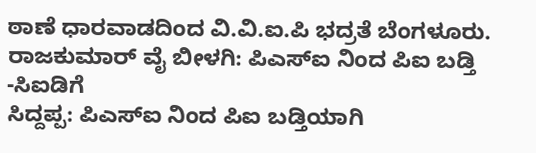ಠಾಣೆ ಧಾರವಾಡದಿಂದ ವಿ.ವಿ.ಐ.ಪಿ ಭದ್ರತೆ ಬೆಂಗಳೂರು.
ರಾಜಕುಮಾರ್ ವೈ ಬೀಳಗಿ: ಪಿಎಸ್ಐ ನಿಂದ ಪಿಐ ಬಡ್ತಿ -ಸಿಐಡಿಗೆ
ಸಿದ್ದಪ್ಪ: ಪಿಎಸ್ಐ ನಿಂದ ಪಿಐ ಬಡ್ತಿಯಾಗಿ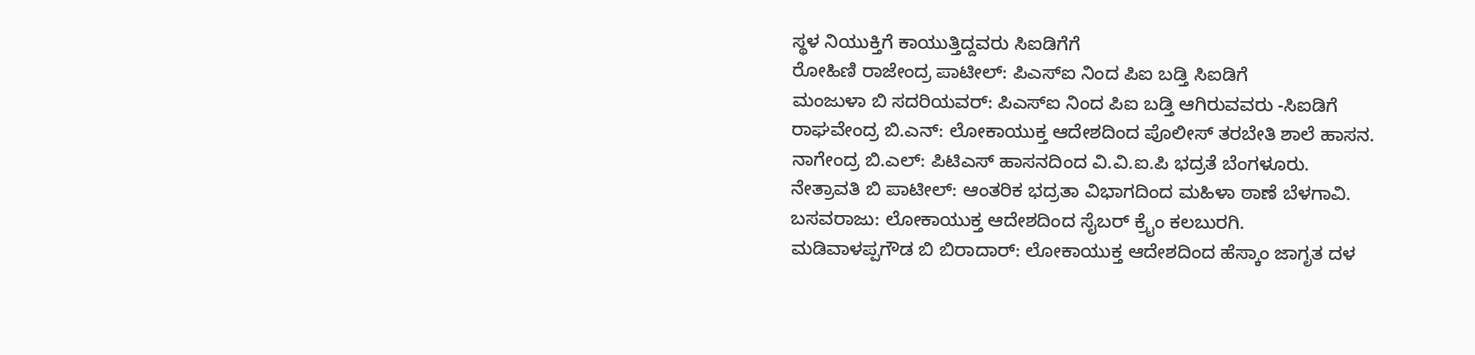ಸ್ಥಳ ನಿಯುಕ್ತಿಗೆ ಕಾಯುತ್ತಿದ್ದವರು ಸಿಐಡಿಗೆಗೆ
ರೋಹಿಣಿ ರಾಜೇಂದ್ರ ಪಾಟೀಲ್: ಪಿಎಸ್ಐ ನಿಂದ ಪಿಐ ಬಡ್ತಿ ಸಿಐಡಿಗೆ
ಮಂಜುಳಾ ಬಿ ಸದರಿಯವರ್: ಪಿಎಸ್ಐ ನಿಂದ ಪಿಐ ಬಡ್ತಿ ಆಗಿರುವವರು -ಸಿಐಡಿಗೆ
ರಾಘವೇಂದ್ರ ಬಿ.ಎನ್: ಲೋಕಾಯುಕ್ತ ಆದೇಶದಿಂದ ಪೊಲೀಸ್ ತರಬೇತಿ ಶಾಲೆ ಹಾಸನ.
ನಾಗೇಂದ್ರ ಬಿ.ಎಲ್: ಪಿಟಿಎಸ್ ಹಾಸನದಿಂದ ವಿ.ವಿ.ಐ.ಪಿ ಭದ್ರತೆ ಬೆಂಗಳೂರು.
ನೇತ್ರಾವತಿ ಬಿ ಪಾಟೀಲ್: ಆಂತರಿಕ ಭದ್ರತಾ ವಿಭಾಗದಿಂದ ಮಹಿಳಾ ಠಾಣೆ ಬೆಳಗಾವಿ.
ಬಸವರಾಜು: ಲೋಕಾಯುಕ್ತ ಆದೇಶದಿಂದ ಸೈಬರ್ ಕ್ರೈಂ ಕಲಬುರಗಿ.
ಮಡಿವಾಳಪ್ಪಗೌಡ ಬಿ ಬಿರಾದಾರ್: ಲೋಕಾಯುಕ್ತ ಆದೇಶದಿಂದ ಹೆಸ್ಕಾಂ ಜಾಗೃತ ದಳ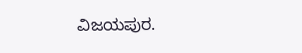ವಿಜಯಪುರ.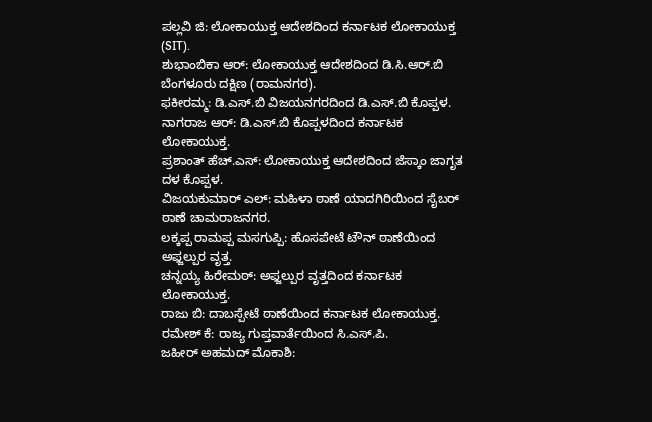ಪಲ್ಲವಿ ಜಿ: ಲೋಕಾಯುಕ್ತ ಆದೇಶದಿಂದ ಕರ್ನಾಟಕ ಲೋಕಾಯುಕ್ತ (SIT).
ಶುಭಾಂಬಿಕಾ ಆರ್: ಲೋಕಾಯುಕ್ತ ಆದೇಶದಿಂದ ಡಿ.ಸಿ.ಆರ್.ಬಿ ಬೆಂಗಳೂರು ದಕ್ಷಿಣ (ರಾಮನಗರ).
ಫಕೀರಮ್ಮ: ಡಿ.ಎಸ್.ಬಿ ವಿಜಯನಗರದಿಂದ ಡಿ.ಎಸ್.ಬಿ ಕೊಪ್ಪಳ.
ನಾಗರಾಜ ಆರ್: ಡಿ.ಎಸ್.ಬಿ ಕೊಪ್ಪಳದಿಂದ ಕರ್ನಾಟಕ ಲೋಕಾಯುಕ್ತ.
ಪ್ರಶಾಂತ್ ಹೆಚ್.ಎಸ್: ಲೋಕಾಯುಕ್ತ ಆದೇಶದಿಂದ ಜೆಸ್ಕಾಂ ಜಾಗೃತ ದಳ ಕೊಪ್ಪಳ.
ವಿಜಯಕುಮಾರ್ ಎಲ್: ಮಹಿಳಾ ಠಾಣೆ ಯಾದಗಿರಿಯಿಂದ ಸೈಬರ್ ಠಾಣೆ ಚಾಮರಾಜನಗರ.
ಲಕ್ಕಪ್ಪ ರಾಮಪ್ಪ ಮಸಗುಪ್ಪಿ: ಹೊಸಪೇಟೆ ಟೌನ್ ಠಾಣೆಯಿಂದ ಅಫ್ಜಲ್ಪುರ ವೃತ್ತ.
ಚನ್ನಯ್ಯ ಹಿರೇಮಠ್: ಅಫ್ಜಲ್ಪುರ ವೃತ್ತದಿಂದ ಕರ್ನಾಟಕ ಲೋಕಾಯುಕ್ತ.
ರಾಜು ಬಿ: ದಾಬಸ್ಪೇಟೆ ಠಾಣೆಯಿಂದ ಕರ್ನಾಟಕ ಲೋಕಾಯುಕ್ತ.
ರಮೇಶ್ ಕೆ: ರಾಜ್ಯ ಗುಪ್ತವಾರ್ತೆಯಿಂದ ಸಿ.ಎಸ್.ಪಿ.
ಜಹೀರ್ ಅಹಮದ್ ಮೊಕಾಶಿ: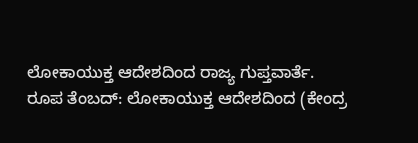ಲೋಕಾಯುಕ್ತ ಆದೇಶದಿಂದ ರಾಜ್ಯ ಗುಪ್ತವಾರ್ತೆ.
ರೂಪ ತೆಂಬದ್: ಲೋಕಾಯುಕ್ತ ಆದೇಶದಿಂದ (ಕೇಂದ್ರ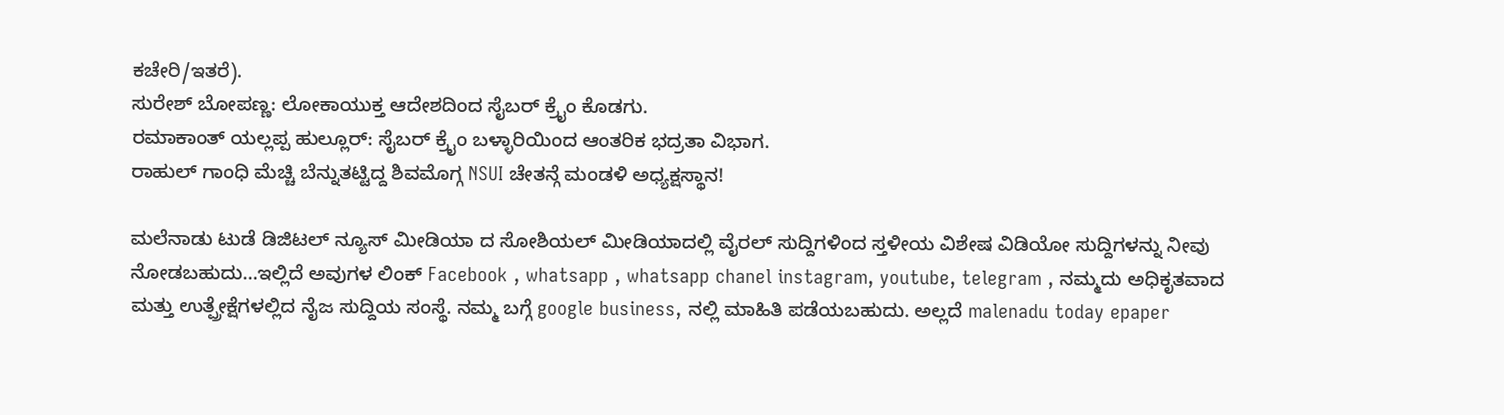ಕಚೇರಿ/ಇತರೆ).
ಸುರೇಶ್ ಬೋಪಣ್ಣ: ಲೋಕಾಯುಕ್ತ ಆದೇಶದಿಂದ ಸೈಬರ್ ಕ್ರೈಂ ಕೊಡಗು.
ರಮಾಕಾಂತ್ ಯಲ್ಲಪ್ಪ ಹುಲ್ಲೂರ್: ಸೈಬರ್ ಕ್ರೈಂ ಬಳ್ಳಾರಿಯಿಂದ ಆಂತರಿಕ ಭದ್ರತಾ ವಿಭಾಗ.
ರಾಹುಲ್ ಗಾಂಧಿ ಮೆಚ್ಚಿ ಬೆನ್ನುತಟ್ಟಿದ್ದ ಶಿವಮೊಗ್ಗ NSUI ಚೇತನ್ಗೆ ಮಂಡಳಿ ಅಧ್ಯಕ್ಷಸ್ಥಾನ!

ಮಲೆನಾಡು ಟುಡೆ ಡಿಜಿಟಲ್ ನ್ಯೂಸ್ ಮೀಡಿಯಾ ದ ಸೋಶಿಯಲ್ ಮೀಡಿಯಾದಲ್ಲಿ ವೈರಲ್ ಸುದ್ದಿಗಳಿಂದ ಸ್ತಳೀಯ ವಿಶೇಷ ವಿಡಿಯೋ ಸುದ್ದಿಗಳನ್ನು ನೀವು ನೋಡಬಹುದು…ಇಲ್ಲಿದೆ ಅವುಗಳ ಲಿಂಕ್ Facebook , whatsapp , whatsapp chanel instagram, youtube, telegram , ನಮ್ಮದು ಅಧಿಕೃತವಾದ ಮತ್ತು ಉತ್ಪ್ರೇಕ್ಷೆಗಳಲ್ಲಿದ ನೈಜ ಸುದ್ದಿಯ ಸಂಸ್ಥೆ. ನಮ್ಮ ಬಗ್ಗೆ google business, ನಲ್ಲಿ ಮಾಹಿತಿ ಪಡೆಯಬಹುದು. ಅಲ್ಲದೆ malenadu today epaper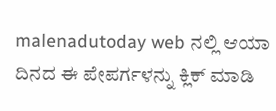malenadutoday web ನಲ್ಲಿ ಆಯಾ ದಿನದ ಈ ಪೇಪರ್ಗಳನ್ನು ಕ್ಲಿಕ್ ಮಾಡಿ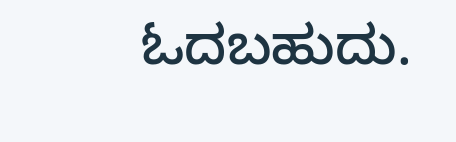ಓದಬಹುದು.